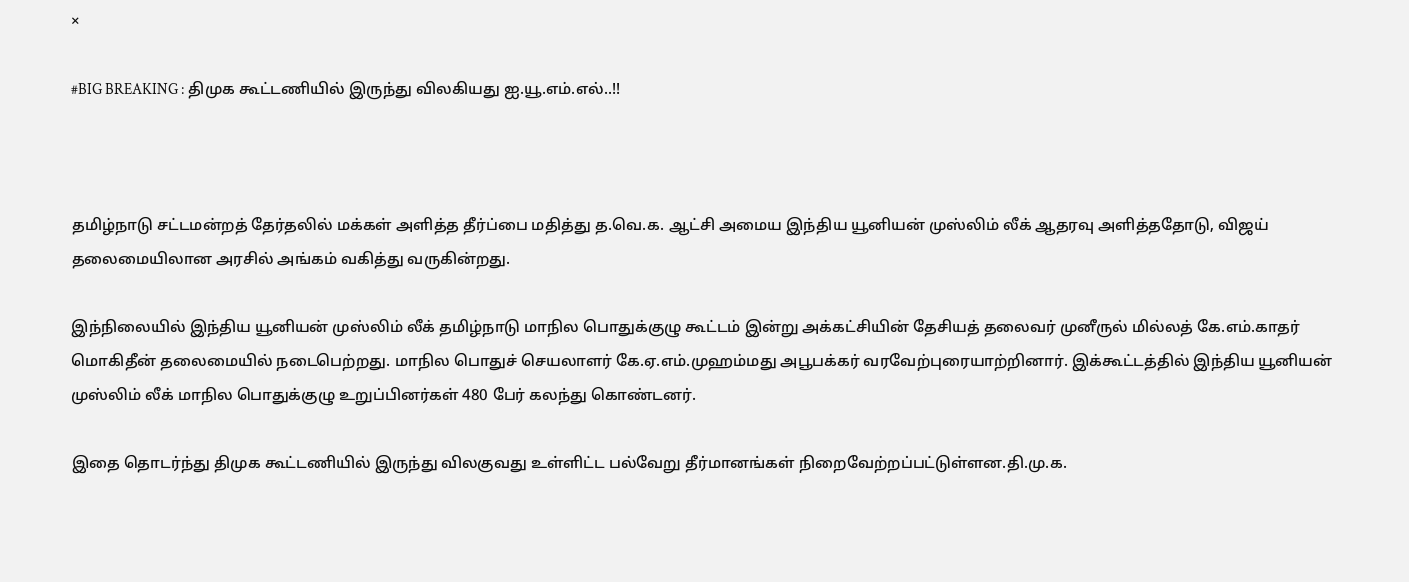×

#BIG BREAKING : திமுக கூட்டணியில் இருந்து விலகியது ஐ.யூ.எம்.எல்..!!



தமிழ்நாடு சட்டமன்றத் தேர்தலில் மக்கள் அளித்த தீர்ப்பை மதித்து த.வெ.க. ஆட்சி அமைய இந்திய யூனியன் முஸ்லிம் லீக் ஆதரவு அளித்ததோடு, விஜய் தலைமையிலான அரசில் அங்கம் வகித்து வருகின்றது.

இந்நிலையில் இந்திய யூனியன் முஸ்லிம் லீக் தமிழ்நாடு மாநில பொதுக்குழு கூட்டம் இன்று அக்கட்சியின் தேசியத் தலைவர் முனீருல் மில்லத் கே.எம்.காதர் மொகிதீன் தலைமையில் நடைபெற்றது. மாநில பொதுச் செயலாளர் கே.ஏ.எம்.முஹம்மது அபூபக்கர் வரவேற்புரையாற்றினார். இக்கூட்டத்தில் இந்திய யூனியன் முஸ்லிம் லீக் மாநில பொதுக்குழு உறுப்பினர்கள் 480 பேர் கலந்து கொண்டனர்.

இதை தொடர்ந்து திமுக கூட்டணியில் இருந்து விலகுவது உள்ளிட்ட பல்வேறு தீர்மானங்கள் நிறைவேற்றப்பட்டுள்ளன.தி.மு.க.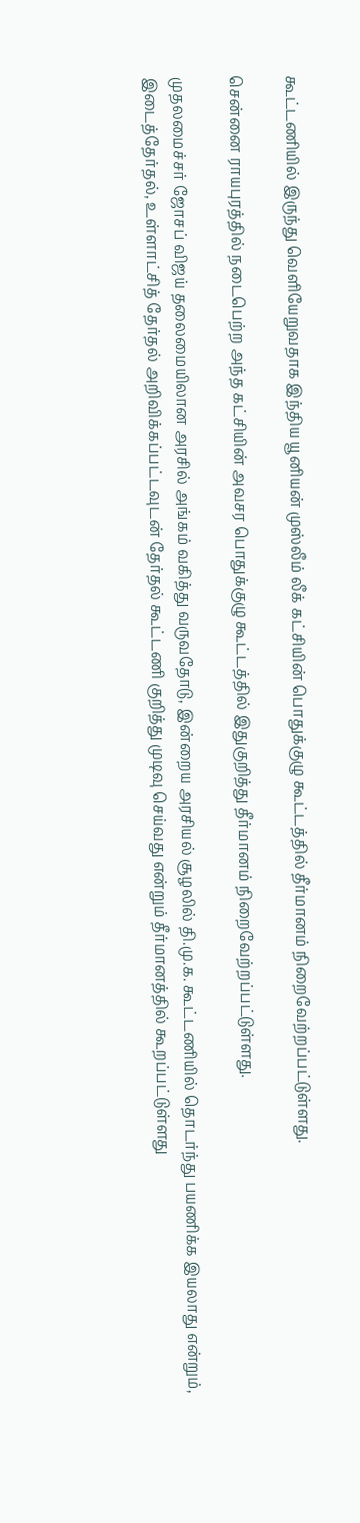கூட்டணியில் இருந்து வெளியேறுவதாக இந்திய யூனியன் முஸ்லீம் லீக் கட்சியின் பொதுக்குழு கூட்டத்தில் தீர்மானம் நிறைவேற்றப்பட்டுள்ளது.

சென்னை ராயபுரத்தில் நடைபெற்ற அந்த கட்சியின் அவசர பொதுக்குழு கூட்டத்தில் இதுகுறித்து தீர்மானம் நிறைவேற்றப்பட்டுள்ளது.

முதலமைச்சர் ஜோசப் விஜய் தலைமையிலான அரசில் அங்கம் வகித்து வருவதோடு, இன்றைய அரசியல் சூழலில் தி.மு.க. கூட்டணியில் தொடர்ந்து பயணிக்க இயலாது என்றும், இடைத்தேர்தல், உள்ளாட்சித் தேர்தல் அறிவிக்கப்பட்டவுடன் தேர்தல் கூட்டணி குறித்து முடிவு செய்வது என்றும் தீர்மானத்தில் கூறப்பட்டுள்ளது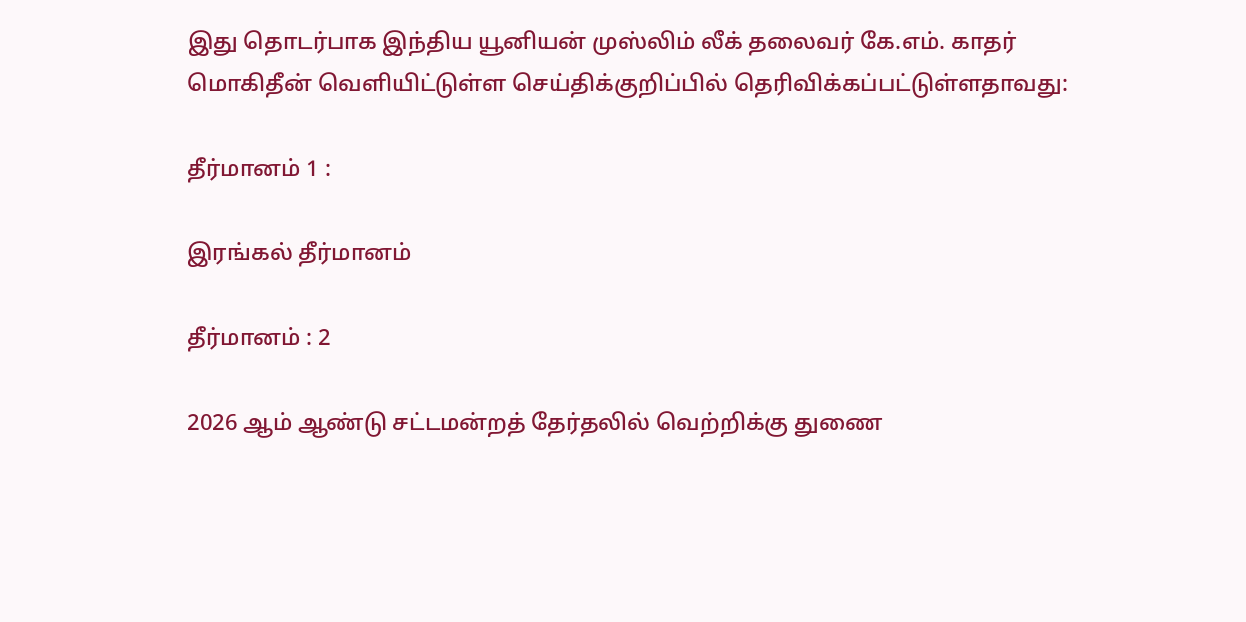இது தொடர்பாக இந்திய யூனியன் முஸ்லிம் லீக் தலைவர் கே.எம். காதர் மொகிதீன் வெளியிட்டுள்ள செய்திக்குறிப்பில் தெரிவிக்கப்பட்டுள்ளதாவது:

தீர்மானம் 1 :

இரங்கல் தீர்மானம்

தீர்மானம் : 2

2026 ஆம் ஆண்டு சட்டமன்றத் தேர்தலில் வெற்றிக்கு துணை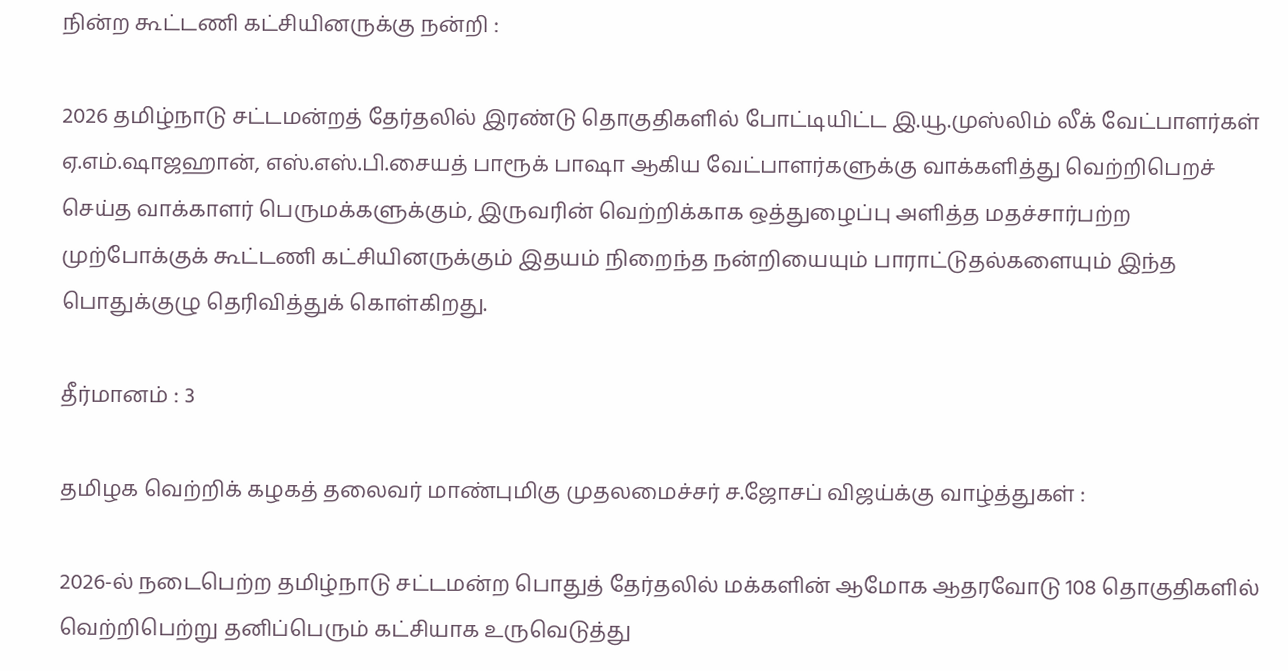நின்ற கூட்டணி கட்சியினருக்கு நன்றி :

2026 தமிழ்நாடு சட்டமன்றத் தேர்தலில் இரண்டு தொகுதிகளில் போட்டியிட்ட இ.யூ.முஸ்லிம் லீக் வேட்பாளர்கள் ஏ.எம்.ஷாஜஹான், எஸ்.எஸ்.பி.சையத் பாரூக் பாஷா ஆகிய வேட்பாளர்களுக்கு வாக்களித்து வெற்றிபெறச் செய்த வாக்காளர் பெருமக்களுக்கும், இருவரின் வெற்றிக்காக ஒத்துழைப்பு அளித்த மதச்சார்பற்ற முற்போக்குக் கூட்டணி கட்சியினருக்கும் இதயம் நிறைந்த நன்றியையும் பாராட்டுதல்களையும் இந்த பொதுக்குழு தெரிவித்துக் கொள்கிறது.

தீர்மானம் : 3

தமிழக வெற்றிக் கழகத் தலைவர் மாண்புமிகு முதலமைச்சர் ச.ஜோசப் விஜய்க்கு வாழ்த்துகள் :

2026-ல் நடைபெற்ற தமிழ்நாடு சட்டமன்ற பொதுத் தேர்தலில் மக்களின் ஆமோக ஆதரவோடு 108 தொகுதிகளில் வெற்றிபெற்று தனிப்பெரும் கட்சியாக உருவெடுத்து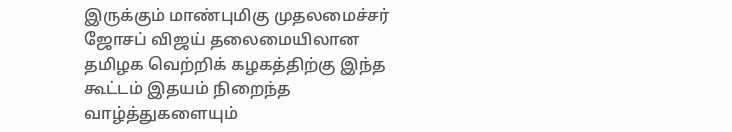இருக்கும் மாண்புமிகு முதலமைச்சர் ஜோசப் விஜய் தலைமையிலான தமிழக வெற்றிக் கழகத்திற்கு இந்த கூட்டம் இதயம் நிறைந்த வாழ்த்துகளையும்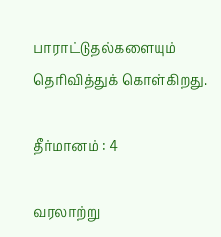பாராட்டுதல்களையும் தெரிவித்துக் கொள்கிறது.

தீர்மானம் : 4

வரலாற்று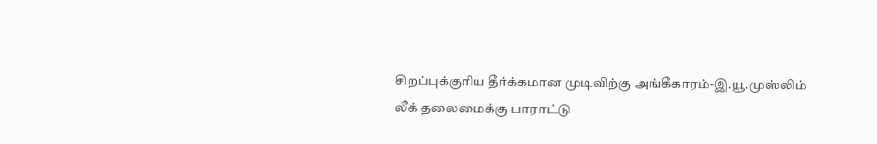சிறப்புக்குரிய தீர்க்கமான முடிவிற்கு அங்கீகாரம்-இ.யூ.முஸ்லிம் லீக் தலைமைக்கு பாராட்டு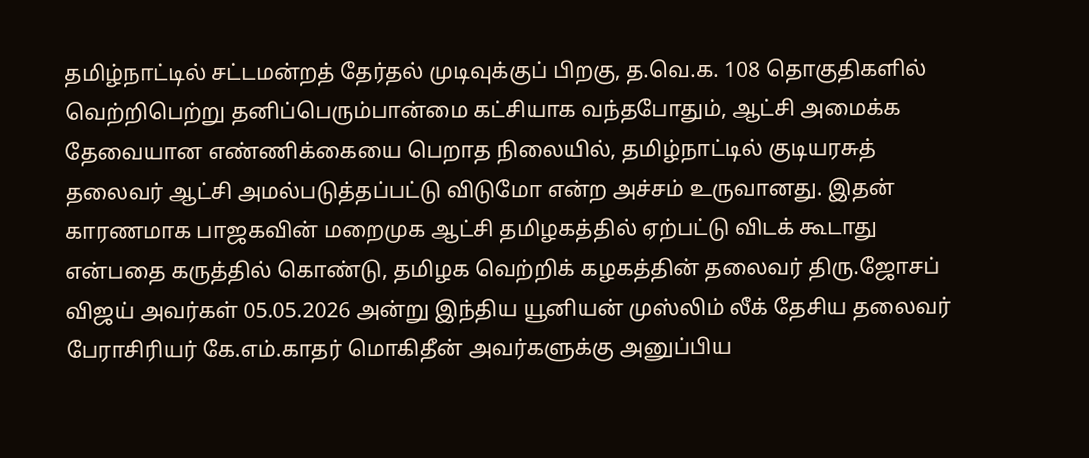தமிழ்நாட்டில் சட்டமன்றத் தேர்தல் முடிவுக்குப் பிறகு, த.வெ.க. 108 தொகுதிகளில் வெற்றிபெற்று தனிப்பெரும்பான்மை கட்சியாக வந்தபோதும், ஆட்சி அமைக்க தேவையான எண்ணிக்கையை பெறாத நிலையில், தமிழ்நாட்டில் குடியரசுத் தலைவர் ஆட்சி அமல்படுத்தப்பட்டு விடுமோ என்ற அச்சம் உருவானது. இதன் காரணமாக பாஜகவின் மறைமுக ஆட்சி தமிழகத்தில் ஏற்பட்டு விடக் கூடாது என்பதை கருத்தில் கொண்டு, தமிழக வெற்றிக் கழகத்தின் தலைவர் திரு.ஜோசப் விஜய் அவர்கள் 05.05.2026 அன்று இந்திய யூனியன் முஸ்லிம் லீக் தேசிய தலைவர் பேராசிரியர் கே.எம்.காதர் மொகிதீன் அவர்களுக்கு அனுப்பிய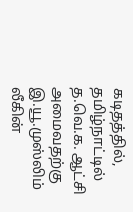கடிதத்தில், தமிழ்நாட்டில் த.வெ.க. ஆட்சி அமைவதற்கு இ.யூ.முஸ்லிம் லீகின்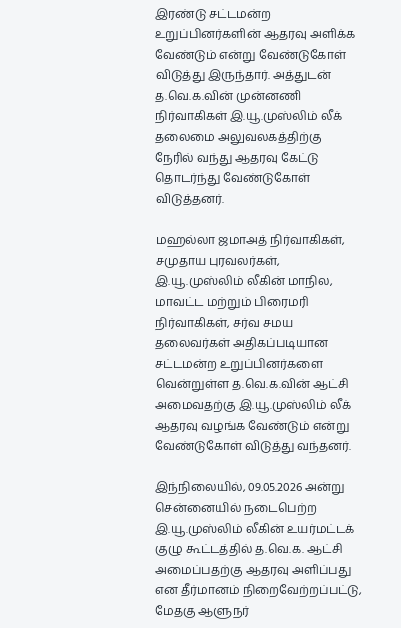இரண்டு சட்டமன்ற உறுப்பினர்களின் ஆதரவு அளிக்க வேண்டும் என்று வேண்டுகோள் விடுத்து இருந்தார். அத்துடன் த.வெ.க.வின் முன்னணி நிர்வாகிகள் இ.யூ.முஸ்லிம் லீக் தலைமை அலுவலகத்திற்கு நேரில் வந்து ஆதரவு கேட்டு தொடர்ந்து வேண்டுகோள் விடுத்தனர்.

மஹல்லா ஜமாஅத் நிர்வாகிகள், சமுதாய புரவலர்கள், இ.யூ.முஸ்லிம் லீகின் மாநில, மாவட்ட மற்றும் பிரைமரி நிர்வாகிகள், சர்வ சமய தலைவர்கள் அதிகப்படியான சட்டமன்ற உறுப்பினர்களை வென்றுள்ள த.வெ.க.வின் ஆட்சி அமைவதற்கு இ.யூ.முஸ்லிம் லீக் ஆதரவு வழங்க வேண்டும் என்று வேண்டுகோள் விடுத்து வந்தனர்.

இந்நிலையில், 09.05.2026 அன்று சென்னையில் நடைபெற்ற இ.யூ.முஸ்லிம் லீகின் உயர்மட்டக் குழு கூட்டத்தில் த.வெ.க. ஆட்சி அமைப்பதற்கு ஆதரவு அளிப்பது என தீர்மானம் நிறைவேற்றப்பட்டு, மேதகு ஆளுநர்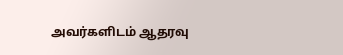அவர்களிடம் ஆதரவு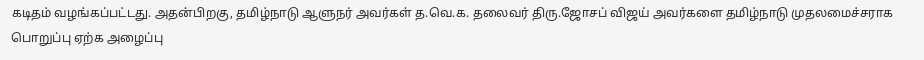கடிதம் வழங்கப்பட்டது. அதன்பிறகு, தமிழ்நாடு ஆளுநர் அவர்கள் த.வெ.க. தலைவர் திரு.ஜோசப் விஜய் அவர்களை தமிழ்நாடு முதலமைச்சராக பொறுப்பு ஏற்க அழைப்பு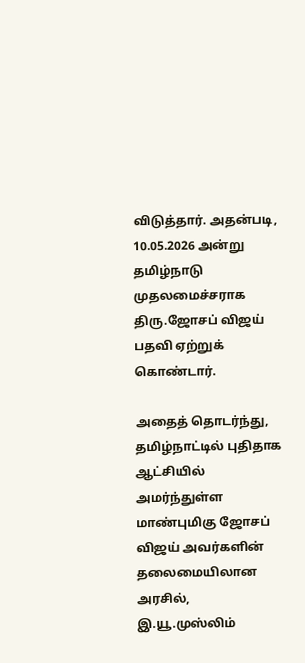விடுத்தார். அதன்படி, 10.05.2026 அன்று தமிழ்நாடு முதலமைச்சராக திரு.ஜோசப் விஜய் பதவி ஏற்றுக் கொண்டார்.

அதைத் தொடர்ந்து, தமிழ்நாட்டில் புதிதாக ஆட்சியில் அமர்ந்துள்ள மாண்புமிகு ஜோசப் விஜய் அவர்களின் தலைமையிலான அரசில், இ.யூ.முஸ்லிம்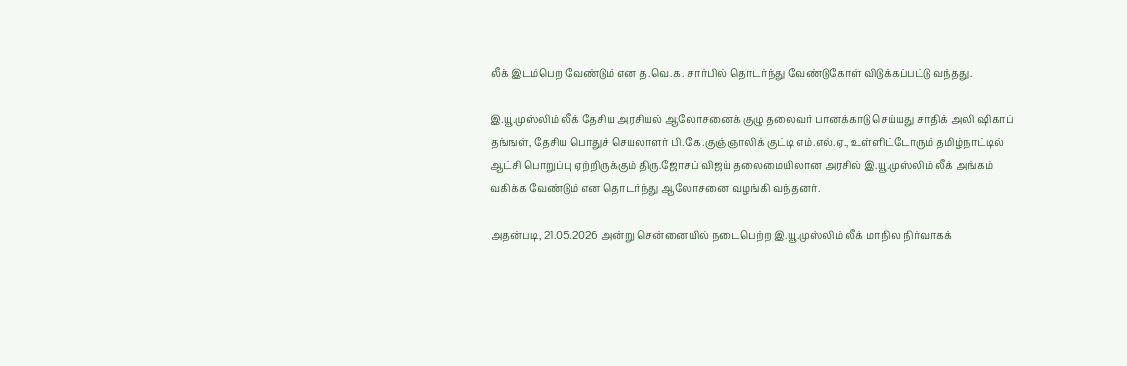லீக் இடம்பெற வேண்டும் என த.வெ.க. சார்பில் தொடர்ந்து வேண்டுகோள் விடுக்கப்பட்டு வந்தது.

இ.யூ.முஸ்லிம் லீக் தேசிய அரசியல் ஆலோசனைக் குழு தலைவர் பானக்காடு செய்யது சாதிக் அலி ஷிகாப் தங்ஙள், தேசிய பொதுச் செயலாளர் பி.கே.குஞ்ஞாலிக் குட்டி எம்.எல்.ஏ., உள்ளிட்டோரும் தமிழ்நாட்டில் ஆட்சி பொறுப்பு ஏற்றிருக்கும் திரு.ஜோசப் விஜய் தலைமையிலான அரசில் இ.யூ.முஸ்லிம் லீக் அங்கம் வகிக்க வேண்டும் என தொடர்ந்து ஆலோசனை வழங்கி வந்தனர்.

அதன்படி, 21.05.2026 அன்று சென்னையில் நடைபெற்ற இ.யூ.முஸ்லிம் லீக் மாநில நிர்வாகக்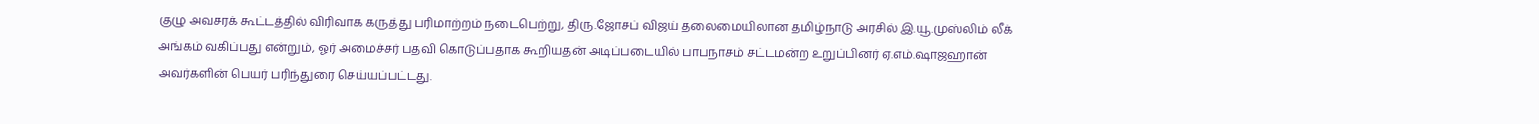குழு அவசரக் கூட்டத்தில் விரிவாக கருத்து பரிமாற்றம் நடைபெற்று, திரு.ஜோசப் விஜய் தலைமையிலான தமிழ்நாடு அரசில் இ.யூ.முஸ்லிம் லீக் அங்கம் வகிப்பது என்றும், ஓர் அமைச்சர் பதவி கொடுப்பதாக கூறியதன் அடிப்படையில் பாபநாசம் சட்டமன்ற உறுப்பினர் ஏ.எம்.ஷாஜஹான் அவர்களின் பெயர் பரிந்துரை செய்யப்பட்டது.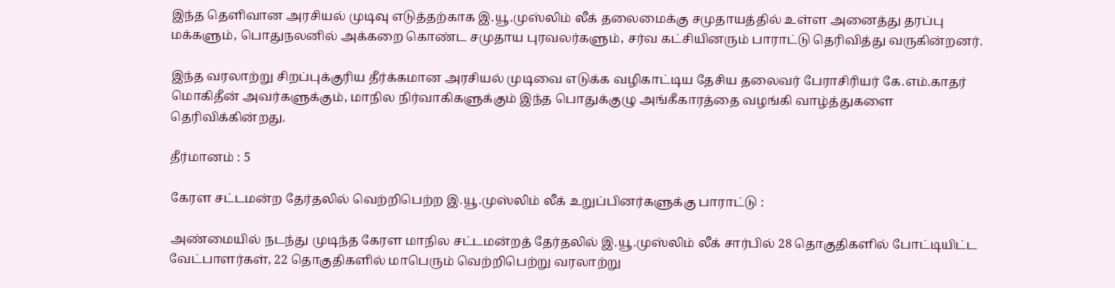இந்த தெளிவான அரசியல் முடிவு எடுத்தற்காக இ.யூ.முஸ்லிம் லீக் தலைமைக்கு சமுதாயத்தில் உள்ள அனைத்து தரப்பு மக்களும், பொதுநலனில் அக்கறை கொண்ட சமுதாய புரவலர்களும், சர்வ கட்சியினரும் பாராட்டு தெரிவித்து வருகின்றனர்.

இந்த வரலாற்று சிறப்புக்குரிய தீர்க்கமான அரசியல் முடிவை எடுக்க வழிகாட்டிய தேசிய தலைவர் பேராசிரியர் கே.எம்.காதர் மொகிதீன் அவர்களுக்கும், மாநில நிர்வாகிகளுக்கும் இந்த பொதுக்குழு அங்கீகாரத்தை வழங்கி வாழ்த்துகளை தெரிவிக்கின்றது.

தீர்மானம் : 5

கேரள சட்டமன்ற தேர்தலில் வெற்றிபெற்ற இ.யூ.முஸ்லிம் லீக் உறுப்பினர்களுக்கு பாராட்டு :

அண்மையில் நடந்து முடிந்த கேரள மாநில சட்டமன்றத் தேர்தலில் இ.யூ.முஸ்லிம் லீக் சார்பில் 28 தொகுதிகளில் போட்டியிட்ட வேட்பாளர்கள், 22 தொகுதிகளில் மாபெரும் வெற்றிபெற்று வரலாற்று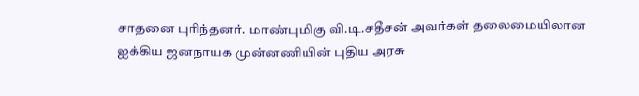சாதனை புரிந்தனர். மாண்புமிகு வி.டி.சதீசன் அவர்கள் தலைமையிலான ஐக்கிய ஜனநாயக முன்னணியின் புதிய அரசு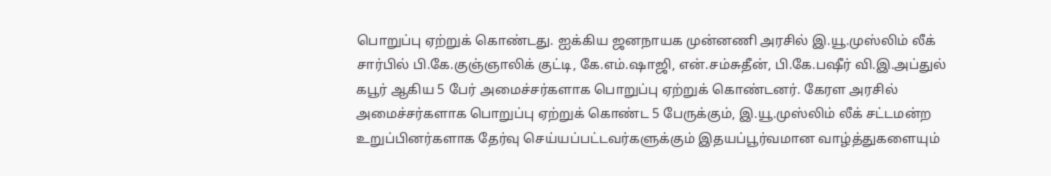பொறுப்பு ஏற்றுக் கொண்டது. ஐக்கிய ஜனநாயக முன்னணி அரசில் இ.யூ.முஸ்லிம் லீக் சார்பில் பி.கே.குஞ்ஞாலிக் குட்டி, கே.எம்.ஷாஜி, என்.சம்சுதீன், பி.கே.பஷீர் வி.இ.அப்துல் கபூர் ஆகிய 5 பேர் அமைச்சர்களாக பொறுப்பு ஏற்றுக் கொண்டனர். கேரள அரசில் அமைச்சர்களாக பொறுப்பு ஏற்றுக் கொண்ட 5 பேருக்கும், இ.யூ.முஸ்லிம் லீக் சட்டமன்ற உறுப்பினர்களாக தேர்வு செய்யப்பட்டவர்களுக்கும் இதயப்பூர்வமான வாழ்த்துகளையும்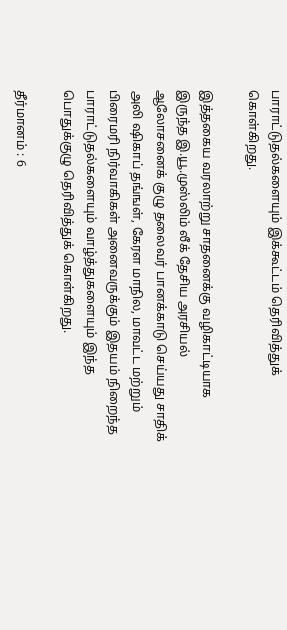பாராட்டுதல்களையும் இக்கூட்டம் தெரிவித்துக் கொள்கிறது.

இத்தகைய வரலாற்று சாதனைக்கு வழிகாட்டியாக இருந்த இ.யூ.முஸ்லிம் லீக் தேசிய அரசியல் ஆலோசனைக் குழு தலைவர் பானக்காடு செய்யது சாதிக் அலி ஷிகாப் தங்ஙள், கேரள மாநில, மாவட்ட மற்றும் பிரைமரி நிர்வாகிகள் அனைவருக்கும் இதயம் நிறைந்த பாராட்டுதல்களையும் வாழ்த்துகளையும் இந்த பொதுக்குழு தெரிவித்துக் கொள்கிறது.

தீர்மானம் : 6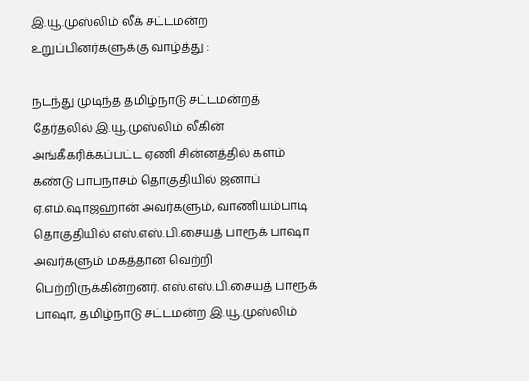இ.யூ.முஸ்லிம் லீக் சட்டமன்ற உறுப்பினர்களுக்கு வாழ்த்து :

நடந்து முடிந்த தமிழ்நாடு சட்டமன்றத் தேர்தலில் இ.யூ.முஸ்லிம் லீகின் அங்கீகரிக்கப்பட்ட ஏணி சின்னத்தில் களம் கண்டு பாபநாசம் தொகுதியில் ஜனாப் ஏ.எம்.ஷாஜஹான் அவர்களும், வாணியம்பாடி தொகுதியில் எஸ்.எஸ்.பி.சையத் பாரூக் பாஷா அவர்களும் மகத்தான வெற்றி பெற்றிருக்கின்றனர். எஸ்.எஸ்.பி.சையத் பாரூக் பாஷா, தமிழ்நாடு சட்டமன்ற இ.யூ.முஸ்லிம்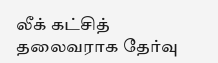லீக் கட்சித் தலைவராக தேர்வு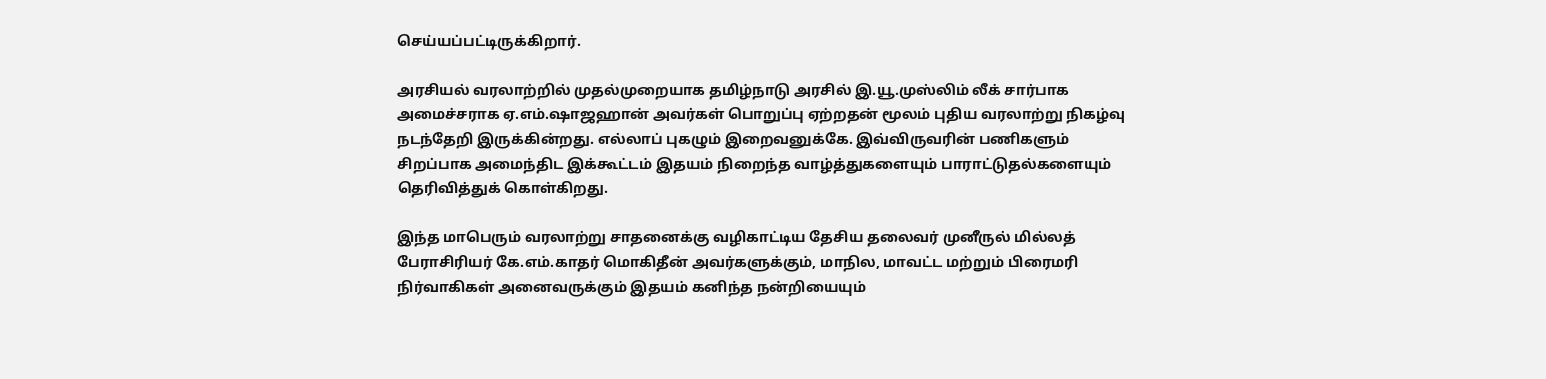செய்யப்பட்டிருக்கிறார்.

அரசியல் வரலாற்றில் முதல்முறையாக தமிழ்நாடு அரசில் இ.யூ.முஸ்லிம் லீக் சார்பாக அமைச்சராக ஏ.எம்.ஷாஜஹான் அவர்கள் பொறுப்பு ஏற்றதன் மூலம் புதிய வரலாற்று நிகழ்வு நடந்தேறி இருக்கின்றது. எல்லாப் புகழும் இறைவனுக்கே. இவ்விருவரின் பணிகளும் சிறப்பாக அமைந்திட இக்கூட்டம் இதயம் நிறைந்த வாழ்த்துகளையும் பாராட்டுதல்களையும் தெரிவித்துக் கொள்கிறது.

இந்த மாபெரும் வரலாற்று சாதனைக்கு வழிகாட்டிய தேசிய தலைவர் முனீருல் மில்லத் பேராசிரியர் கே.எம்.காதர் மொகிதீன் அவர்களுக்கும், மாநில, மாவட்ட மற்றும் பிரைமரி நிர்வாகிகள் அனைவருக்கும் இதயம் கனிந்த நன்றியையும்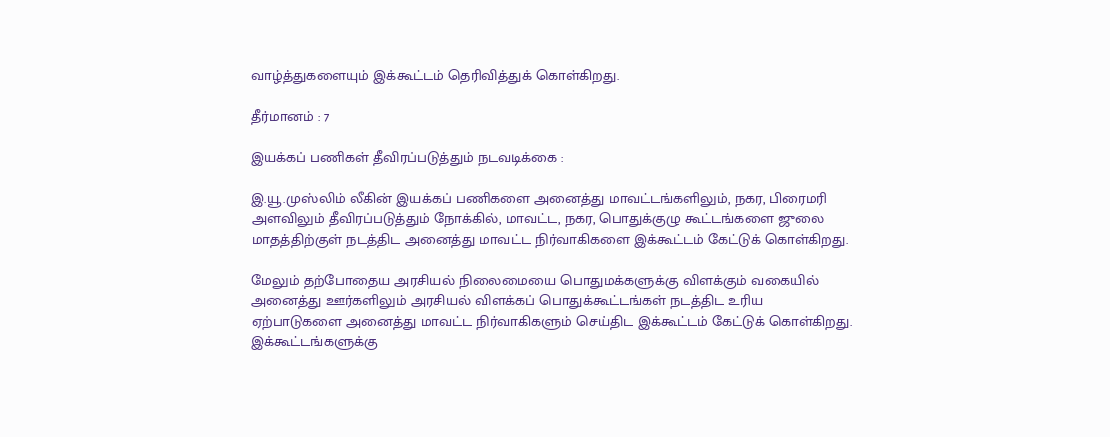வாழ்த்துகளையும் இக்கூட்டம் தெரிவித்துக் கொள்கிறது.

தீர்மானம் : 7

இயக்கப் பணிகள் தீவிரப்படுத்தும் நடவடிக்கை :

இ.யூ.முஸ்லிம் லீகின் இயக்கப் பணிகளை அனைத்து மாவட்டங்களிலும், நகர, பிரைமரி அளவிலும் தீவிரப்படுத்தும் நோக்கில், மாவட்ட, நகர, பொதுக்குழு கூட்டங்களை ஜுலை மாதத்திற்குள் நடத்திட அனைத்து மாவட்ட நிர்வாகிகளை இக்கூட்டம் கேட்டுக் கொள்கிறது.

மேலும் தற்போதைய அரசியல் நிலைமையை பொதுமக்களுக்கு விளக்கும் வகையில் அனைத்து ஊர்களிலும் அரசியல் விளக்கப் பொதுக்கூட்டங்கள் நடத்திட உரிய ஏற்பாடுகளை அனைத்து மாவட்ட நிர்வாகிகளும் செய்திட இக்கூட்டம் கேட்டுக் கொள்கிறது. இக்கூட்டங்களுக்கு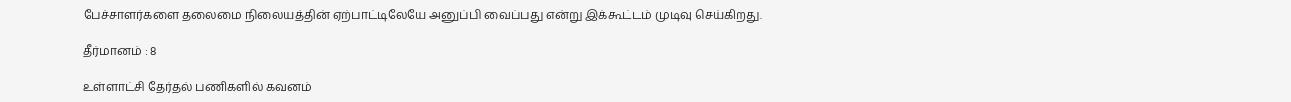பேச்சாளர்களை தலைமை நிலையத்தின் ஏற்பாட்டிலேயே அனுப்பி வைப்பது என்று இக்கூட்டம் முடிவு செய்கிறது.

தீர்மானம் : 8

உள்ளாட்சி தேர்தல் பணிகளில் கவனம்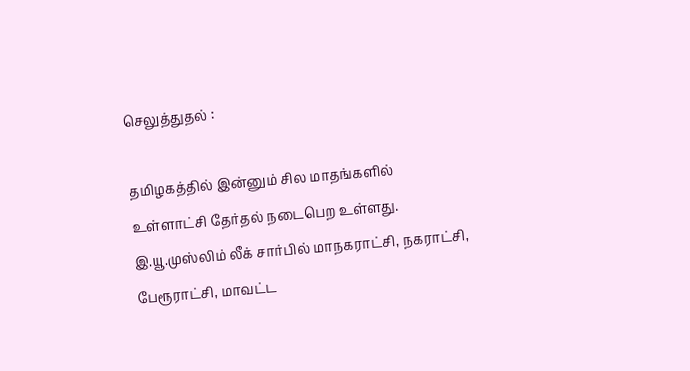செலுத்துதல் :

தமிழகத்தில் இன்னும் சில மாதங்களில் உள்ளாட்சி தேர்தல் நடைபெற உள்ளது. இ.யூ.முஸ்லிம் லீக் சார்பில் மாநகராட்சி, நகராட்சி, பேரூராட்சி, மாவட்ட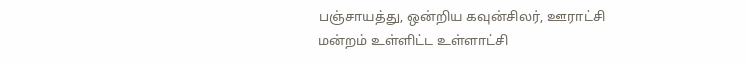பஞ்சாயத்து, ஒன்றிய கவுன்சிலர், ஊராட்சி மன்றம் உள்ளிட்ட உள்ளாட்சி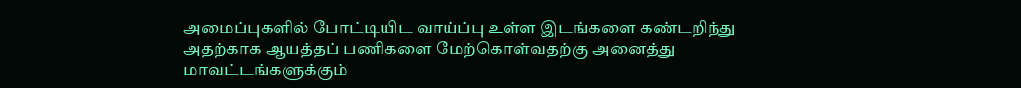அமைப்புகளில் போட்டியிட வாய்ப்பு உள்ள இடங்களை கண்டறிந்து அதற்காக ஆயத்தப் பணிகளை மேற்கொள்வதற்கு அனைத்து மாவட்டங்களுக்கும்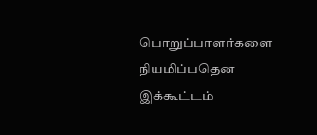பொறுப்பாளர்களை நியமிப்பதென இக்கூட்டம்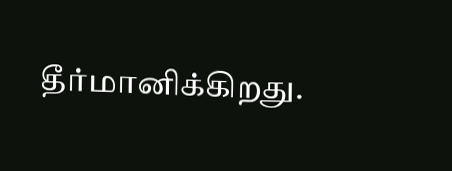தீர்மானிக்கிறது.